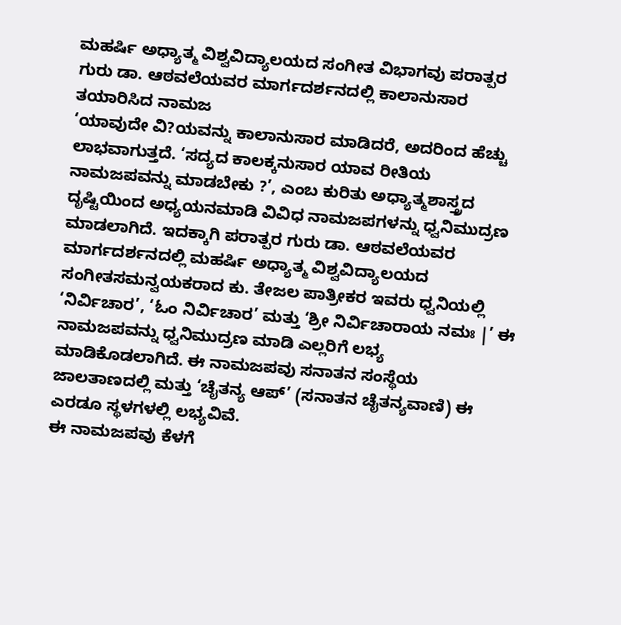ಮಹರ್ಷಿ ಅಧ್ಯಾತ್ಮ ವಿಶ್ವವಿದ್ಯಾಲಯದ ಸಂಗೀತ ವಿಭಾಗವು ಪರಾತ್ಪರ ಗುರು ಡಾ. ಆಠವಲೆಯವರ ಮಾರ್ಗದರ್ಶನದಲ್ಲಿ ಕಾಲಾನುಸಾರ ತಯಾರಿಸಿದ ನಾಮಜ
‘ಯಾವುದೇ ವಿ?ಯವನ್ನು ಕಾಲಾನುಸಾರ ಮಾಡಿದರೆ, ಅದರಿಂದ ಹೆಚ್ಚು ಲಾಭವಾಗುತ್ತದೆ. ‘ಸದ್ಯದ ಕಾಲಕ್ಕನುಸಾರ ಯಾವ ರೀತಿಯ ನಾಮಜಪವನ್ನು ಮಾಡಬೇಕು ?’, ಎಂಬ ಕುರಿತು ಅಧ್ಯಾತ್ಮಶಾಸ್ತ್ರದ ದೃಷ್ಟಿಯಿಂದ ಅಧ್ಯಯನಮಾಡಿ ವಿವಿಧ ನಾಮಜಪಗಳನ್ನು ಧ್ವನಿಮುದ್ರಣ ಮಾಡಲಾಗಿದೆ. ಇದಕ್ಕಾಗಿ ಪರಾತ್ಪರ ಗುರು ಡಾ. ಆಠವಲೆಯವರ ಮಾರ್ಗದರ್ಶನದಲ್ಲಿ ಮಹರ್ಷಿ ಅಧ್ಯಾತ್ಮ ವಿಶ್ವವಿದ್ಯಾಲಯದ ಸಂಗೀತಸಮನ್ವಯಕರಾದ ಕು. ತೇಜಲ ಪಾತ್ರೀಕರ ಇವರು ಧ್ವನಿಯಲ್ಲಿ ‘ನಿರ್ವಿಚಾರ’, ‘ಓಂ ನಿರ್ವಿಚಾರ’ ಮತ್ತು ‘ಶ್ರೀ ನಿರ್ವಿಚಾರಾಯ ನಮಃ |’ ಈ ನಾಮಜಪವನ್ನು ಧ್ವನಿಮುದ್ರಣ ಮಾಡಿ ಎಲ್ಲರಿಗೆ ಲಭ್ಯ ಮಾಡಿಕೊಡಲಾಗಿದೆ. ಈ ನಾಮಜಪವು ಸನಾತನ ಸಂಸ್ಥೆಯ ಜಾಲತಾಣದಲ್ಲಿ ಮತ್ತು ‘ಚೈತನ್ಯ ಆಪ್’ (ಸನಾತನ ಚೈತನ್ಯವಾಣಿ) ಈ ಎರಡೂ ಸ್ಥಳಗಳಲ್ಲಿ ಲಭ್ಯವಿವೆ.
ಈ ನಾಮಜಪವು ಕೆಳಗೆ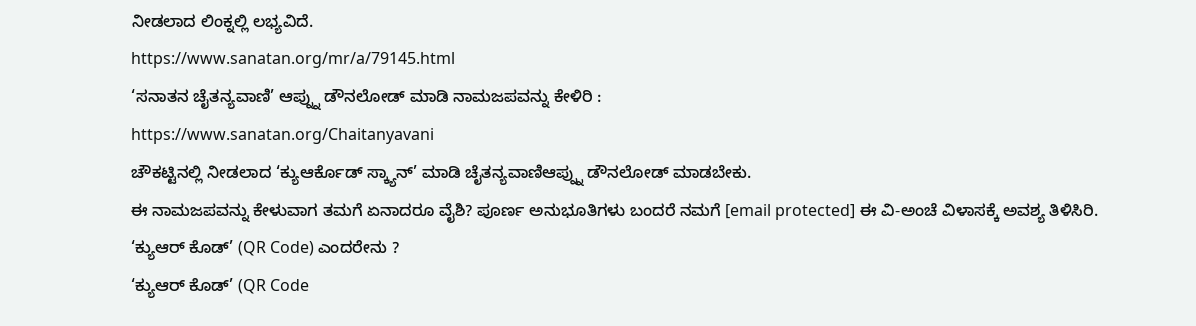ನೀಡಲಾದ ಲಿಂಕ್ನಲ್ಲಿ ಲಭ್ಯವಿದೆ.
https://www.sanatan.org/mr/a/79145.html
‘ಸನಾತನ ಚೈತನ್ಯವಾಣಿ’ ಆಪ್ನ್ನು ಡೌನಲೋಡ್ ಮಾಡಿ ನಾಮಜಪವನ್ನು ಕೇಳಿರಿ :
https://www.sanatan.org/Chaitanyavani
ಚೌಕಟ್ಟಿನಲ್ಲಿ ನೀಡಲಾದ ‘ಕ್ಯುಆರ್ಕೊಡ್ ಸ್ಕ್ಯಾನ್’ ಮಾಡಿ ಚೈತನ್ಯವಾಣಿಆಪ್ನ್ನು ಡೌನಲೋಡ್ ಮಾಡಬೇಕು.
ಈ ನಾಮಜಪವನ್ನು ಕೇಳುವಾಗ ತಮಗೆ ಏನಾದರೂ ವೈಶಿ? ಪೂರ್ಣ ಅನುಭೂತಿಗಳು ಬಂದರೆ ನಮಗೆ [email protected] ಈ ವಿ-ಅಂಚೆ ವಿಳಾಸಕ್ಕೆ ಅವಶ್ಯ ತಿಳಿಸಿರಿ.
‘ಕ್ಯುಆರ್ ಕೊಡ್’ (QR Code) ಎಂದರೇನು ?
‘ಕ್ಯುಆರ್ ಕೊಡ್’ (QR Code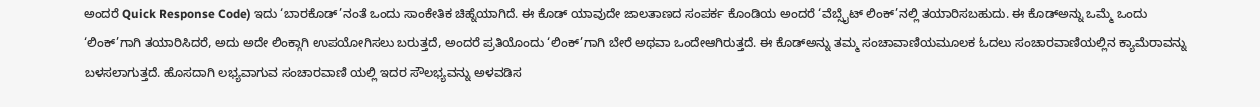ಅಂದರೆ Quick Response Code) ಇದು ‘ಬಾರಕೊಡ್’ನಂತೆ ಒಂದು ಸಾಂಕೇತಿಕ ಚಿಹ್ನೆಯಾಗಿದೆ. ಈ ಕೊಡ್ ಯಾವುದೇ ಜಾಲತಾಣದ ಸಂಪರ್ಕ ಕೊಂಡಿಯ ಅಂದರೆ ‘ವೆಬ್ಸೈಟ್ ಲಿಂಕ್’ನಲ್ಲಿ ತಯಾರಿಸಬಹುದು. ಈ ಕೊಡ್ಅನ್ನು ಒಮ್ಮೆ ಒಂದು ‘ಲಿಂಕ್’ಗಾಗಿ ತಯಾರಿಸಿದರೆ, ಅದು ಅದೇ ಲಿಂಕ್ಗಾಗಿ ಉಪಯೋಗಿಸಲು ಬರುತ್ತದೆ, ಅಂದರೆ ಪ್ರತಿಯೊಂದು ‘ಲಿಂಕ್’ಗಾಗಿ ಬೇರೆ ಅಥವಾ ಒಂದೇಆಗಿರುತ್ತದೆ. ಈ ಕೊಡ್ಅನ್ನು ತಮ್ಮ ಸಂಚಾವಾಣಿಯಮೂಲಕ ಓದಲು ಸಂಚಾರವಾಣಿಯಲ್ಲಿನ ಕ್ಯಾಮೆರಾವನ್ನು ಬಳಸಲಾಗುತ್ತದೆ. ಹೊಸದಾಗಿ ಲಭ್ಯವಾಗುವ ಸಂಚಾರವಾಣಿ ಯಲ್ಲಿ ಇದರ ಸೌಲಭ್ಯವನ್ನು ಅಳವಡಿಸ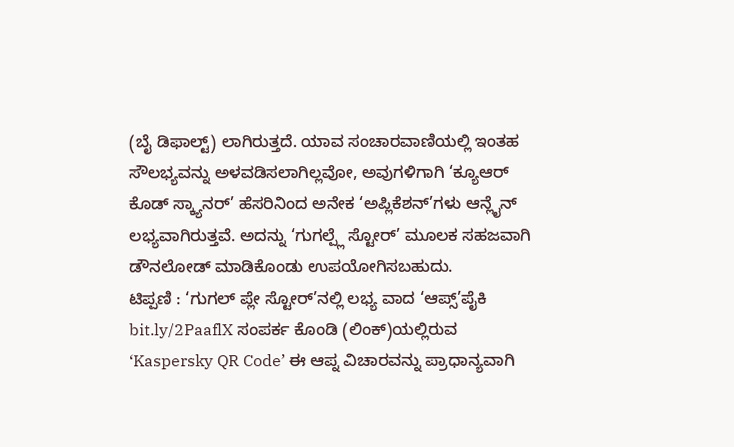(ಬೈ ಡಿಫಾಲ್ಟ್) ಲಾಗಿರುತ್ತದೆ. ಯಾವ ಸಂಚಾರವಾಣಿಯಲ್ಲಿ ಇಂತಹ ಸೌಲಭ್ಯವನ್ನು ಅಳವಡಿಸಲಾಗಿಲ್ಲವೋ, ಅವುಗಳಿಗಾಗಿ ‘ಕ್ಯೂಆರ್ ಕೊಡ್ ಸ್ಕ್ಯಾನರ್’ ಹೆಸರಿನಿಂದ ಅನೇಕ ‘ಅಪ್ಲಿಕೆಶನ್’ಗಳು ಆನ್ಲೈನ್ ಲಭ್ಯವಾಗಿರುತ್ತವೆ. ಅದನ್ನು ‘ಗುಗಲ್ಪ್ಲೆ ಸ್ಟೋರ್’ ಮೂಲಕ ಸಹಜವಾಗಿ ಡೌನಲೋಡ್ ಮಾಡಿಕೊಂಡು ಉಪಯೋಗಿಸಬಹುದು.
ಟಿಪ್ಪಣಿ : ‘ಗುಗಲ್ ಪ್ಲೇ ಸ್ಟೋರ್’ನಲ್ಲಿ ಲಭ್ಯ ವಾದ ‘ಆಪ್ಸ್’ಪೈಕಿ bit.ly/2PaaflX ಸಂಪರ್ಕ ಕೊಂಡಿ (ಲಿಂಕ್)ಯಲ್ಲಿರುವ ‘Kaspersky QR Code’ ಈ ಆಪ್ನ ವಿಚಾರವನ್ನು ಪ್ರಾಧಾನ್ಯವಾಗಿ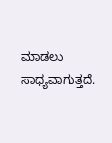ಮಾಡಲು ಸಾಧ್ಯವಾಗುತ್ತದೆ.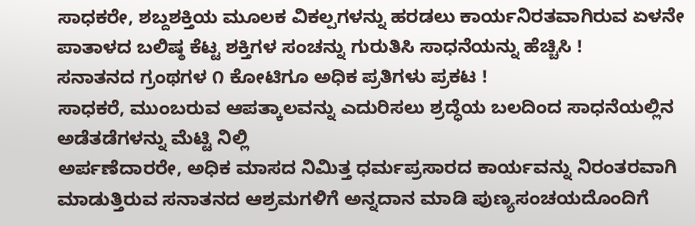ಸಾಧಕರೇ, ಶಬ್ದಶಕ್ತಿಯ ಮೂಲಕ ವಿಕಲ್ಪಗಳನ್ನು ಹರಡಲು ಕಾರ್ಯನಿರತವಾಗಿರುವ ಏಳನೇ ಪಾತಾಳದ ಬಲಿಷ್ಠ ಕೆಟ್ಟ ಶಕ್ತಿಗಳ ಸಂಚನ್ನು ಗುರುತಿಸಿ ಸಾಧನೆಯನ್ನು ಹೆಚ್ಚಿಸಿ !
ಸನಾತನದ ಗ್ರಂಥಗಳ ೧ ಕೋಟಿಗೂ ಅಧಿಕ ಪ್ರತಿಗಳು ಪ್ರಕಟ !
ಸಾಧಕರೆ, ಮುಂಬರುವ ಆಪತ್ಕಾಲವನ್ನು ಎದುರಿಸಲು ಶ್ರದ್ಧೆಯ ಬಲದಿಂದ ಸಾಧನೆಯಲ್ಲಿನ ಅಡೆತಡೆಗಳನ್ನು ಮೆಟ್ಟಿ ನಿಲ್ಲಿ
ಅರ್ಪಣೆದಾರರೇ, ಅಧಿಕ ಮಾಸದ ನಿಮಿತ್ತ ಧರ್ಮಪ್ರಸಾರದ ಕಾರ್ಯವನ್ನು ನಿರಂತರವಾಗಿ ಮಾಡುತ್ತಿರುವ ಸನಾತನದ ಆಶ್ರಮಗಳಿಗೆ ಅನ್ನದಾನ ಮಾಡಿ ಪುಣ್ಯಸಂಚಯದೊಂದಿಗೆ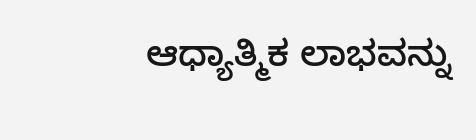ಆಧ್ಯಾತ್ಮಿಕ ಲಾಭವನ್ನು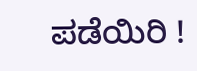ಪಡೆಯಿರಿ !